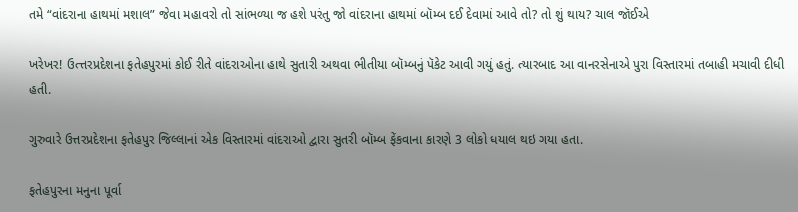તમે “વાંદરાના હાથમાં મશાલ” જેવા મહાવરો તો સાંભળ્યા જ હશે પરંતુ જો વાંદરાના હાથમાં બૉમ્બ દઈ દેવામાં આવે તો? તો શું થાય? ચાલ જૉઈએ

ખરેખર! ઉત્ત્તરપ્રદેશના ફતેહપુરમાં કોઈ રીતે વાંદરાઓના હાથે સુતારી અથવા ભીતીયા બૉમ્બનું પૅકેટ આવી ગયું હતું. ત્યારબાદ આ વાનરસેનાએ પુરા વિસ્તારમાં તબાહી મચાવી દીધી હતી.

ગુરુવારે ઉત્તરપ્રદેશના ફતેહપુર જિલ્લાનાં એક વિસ્તારમાં વાંદરાઓ દ્વારા સુતરી બૉમ્બ ફેંકવાના કારણે 3 લોકો ધયાલ થઇ ગયા હતા.

ફતેહપુરના મનુના પૂર્વા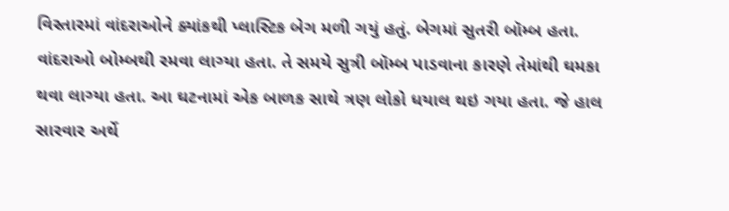વિસ્તારમાં વાંદરાઓને ક્યાંકથી પ્લાસ્ટિક બેગ મળી ગયું હતું. બેગમાં સુતરી બૉમ્બ હતા. વાંદરાઓ બોમ્બથી રમવા લાગ્યા હતા. તે સમયે સુત્રી બૉમ્બ પાડવાના કારણે તેમાંથી ઘમકા થવા લાગ્યા હતા. આ ઘટનામાં એક બાળક સાથે ત્રણ લોકો ધયાલ થઇ ગયા હતા. જે હાલ સારવાર અર્થે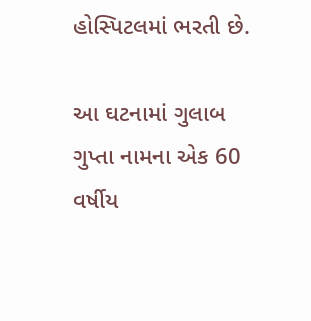હોસ્પિટલમાં ભરતી છે.

આ ઘટનામાં ગુલાબ ગુપ્તા નામના એક 60 વર્ષીય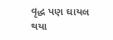વૃદ્ધ પણ ઘાયલ થયા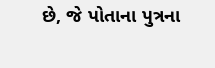છે, જે પોતાના પુત્રના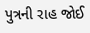પુત્રની રાહ જોઈ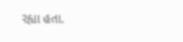રહ્યા હતા.